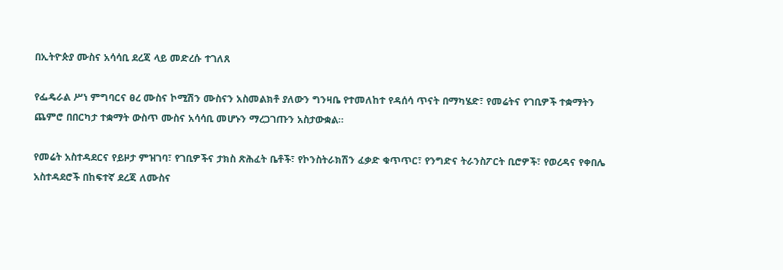በኢትዮጵያ ሙስና አሳሳቢ ደረጃ ላይ መድረሱ ተገለጸ

የፌዴራል ሥነ ምግባርና ፀረ ሙስና ኮሚሽን ሙስናን አስመልክቶ ያለውን ግንዛቤ የተመለከተ የዳሰሳ ጥናት በማካሄድ፣ የመሬትና የገቢዎች ተቋማትን ጨምሮ በበርካታ ተቋማት ውስጥ ሙስና አሳሳቢ መሆኑን ማረጋገጡን አስታውቋል።

የመሬት አስተዳደርና የይዞታ ምዝገባ፣ የገቢዎችና ታክስ ጽሕፈት ቤቶች፣ የኮንስትራክሽን ፈቃድ ቁጥጥር፣ የንግድና ትራንስፖርት ቢሮዎች፣ የወረዳና የቀበሌ አስተዳደሮች በከፍተኛ ደረጃ ለሙስና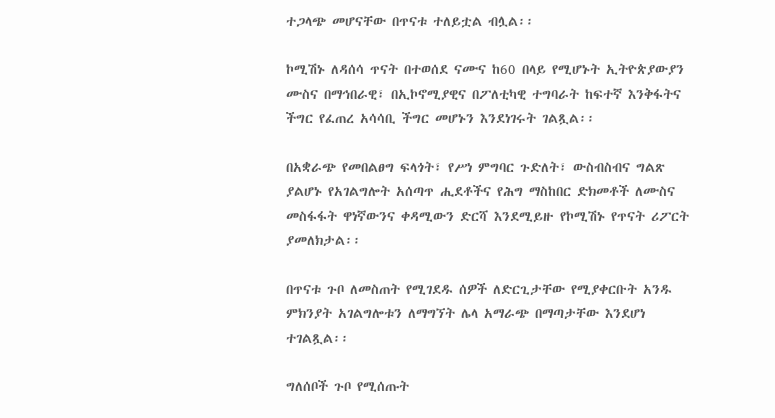ተጋላጭ መሆናቸው በጥናቱ ተለይቷል ብሏል፡፡

ኮሚሽኑ ለዳሰሳ ጥናት በተወሰደ ናሙና ከ60 በላይ የሚሆኑት ኢትዮጵያውያን ሙስና በማኅበራዊ፣ በኢኮኖሚያዊና በፖለቲካዊ ተግባራት ከፍተኛ እንቅፋትና ችግር የፈጠረ አሳሳቢ ችግር መሆኑን እንደነገሩት ገልጿል፡፡

በአቋራጭ የመበልፀግ ፍላጎት፣ የሥነ ምግባር ጉድለት፣ ውስብስብና ግልጽ ያልሆኑ የአገልግሎት አሰጣጥ ሒደቶችና የሕግ ማስከበር ድክመቶች ለሙስና መስፋፋት ዋነኛውንና ቀዳሚውን ድርሻ እንደሚይዙ የኮሚሽኑ የጥናት ሪፖርት ያመለክታል፡፡

በጥናቱ ጉቦ ለመስጠት የሚገደዱ ሰዎች ለድርጊታቸው የሚያቀርቡት አንዱ ምክንያት አገልግሎቱን ለማግኘት ሌላ አማራጭ በማጣታቸው እንደሆነ ተገልጿል፡፡

ግለሰቦች ጉቦ የሚሰጡት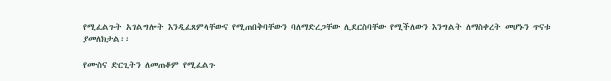የሚፈልጉት አገልግሎት እንዲፈጸምላቸውና የሚጠበቅባቸውን ባለማድረጋቸው ሊደርስባቸው የሚችለውን እንግልት ለማስቀረት መሆኑን ጥናቱ ያመለክታል፡፡

የሙስና ድርጊትን ለመጠቆም የሚፈልጉ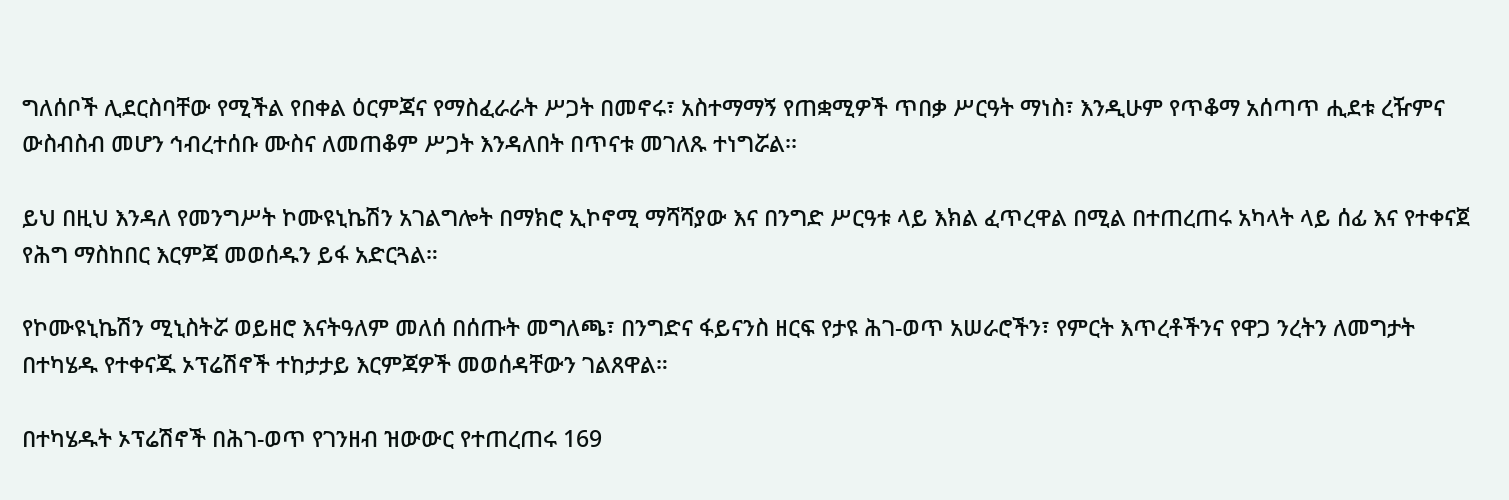ግለሰቦች ሊደርስባቸው የሚችል የበቀል ዕርምጃና የማስፈራራት ሥጋት በመኖሩ፣ አስተማማኝ የጠቋሚዎች ጥበቃ ሥርዓት ማነስ፣ እንዲሁም የጥቆማ አሰጣጥ ሒደቱ ረዥምና ውስብስብ መሆን ኅብረተሰቡ ሙስና ለመጠቆም ሥጋት እንዳለበት በጥናቱ መገለጹ ተነግሯል፡፡

ይህ በዚህ እንዳለ የመንግሥት ኮሙዩኒኬሽን አገልግሎት በማክሮ ኢኮኖሚ ማሻሻያው እና በንግድ ሥርዓቱ ላይ እክል ፈጥረዋል በሚል በተጠረጠሩ አካላት ላይ ሰፊ እና የተቀናጀ የሕግ ማስከበር እርምጃ መወሰዱን ይፋ አድርጓል።

የኮሙዩኒኬሽን ሚኒስትሯ ወይዘሮ እናትዓለም መለሰ በሰጡት መግለጫ፣ በንግድና ፋይናንስ ዘርፍ የታዩ ሕገ-ወጥ አሠራሮችን፣ የምርት እጥረቶችንና የዋጋ ንረትን ለመግታት በተካሄዱ የተቀናጁ ኦፕሬሽኖች ተከታታይ እርምጃዎች መወሰዳቸውን ገልጸዋል።

በተካሄዱት ኦፕሬሽኖች በሕገ-ወጥ የገንዘብ ዝውውር የተጠረጠሩ 169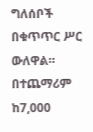ግለሰቦች በቁጥጥር ሥር ውለዋል። በተጨማሪም ከ7,000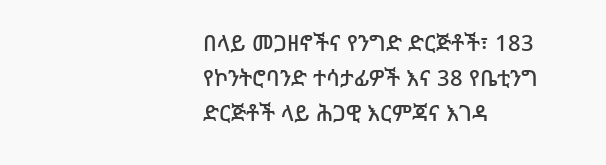በላይ መጋዘኖችና የንግድ ድርጅቶች፣ 183 የኮንትሮባንድ ተሳታፊዎች እና 38 የቤቲንግ ድርጅቶች ላይ ሕጋዊ እርምጃና እገዳ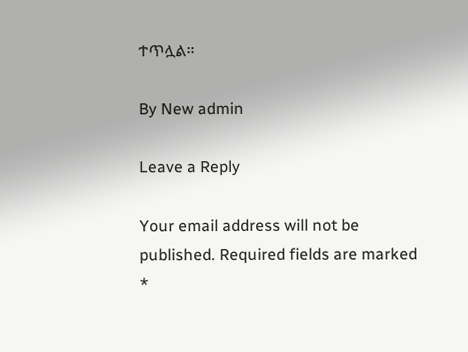ተጥሏል።

By New admin

Leave a Reply

Your email address will not be published. Required fields are marked *